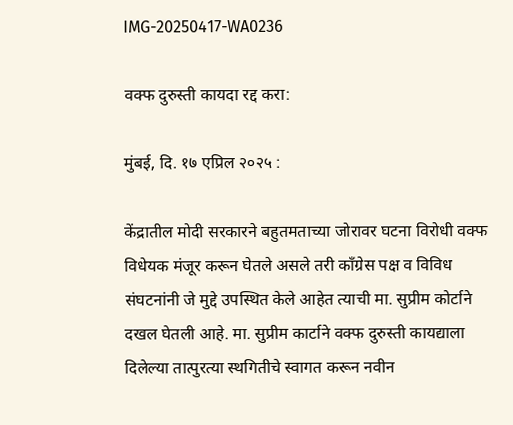IMG-20250417-WA0236

वक्फ दुरुस्ती कायदा रद्द करा:

मुंबई, दि. १७ एप्रिल २०२५ :

केंद्रातील मोदी सरकारने बहुतमताच्या जोरावर घटना विरोधी वक्फ विधेयक मंजूर करून घेतले असले तरी काँग्रेस पक्ष व विविध संघटनांनी जे मुद्दे उपस्थित केले आहेत त्याची मा. सुप्रीम कोर्टाने दखल घेतली आहे. मा. सुप्रीम कार्टाने वक्फ दुरुस्ती कायद्याला दिलेल्या तात्पुरत्या स्थगितीचे स्वागत करून नवीन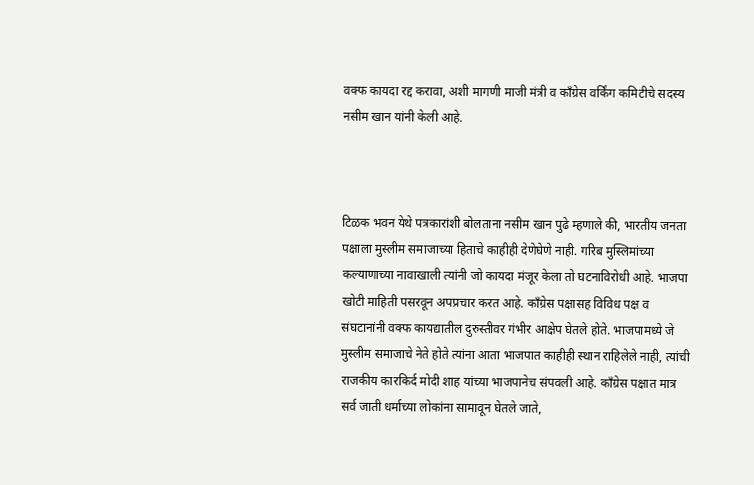वक्फ कायदा रद्द करावा, अशी मागणी माजी मंत्री व काँग्रेस वर्किंग कमिटीचे सदस्य नसीम खान यांनी केली आहे.



टिळक भवन येथे पत्रकारांशी बोलताना नसीम खान पुढे म्हणाले की, भारतीय जनता पक्षाला मुस्लीम समाजाच्या हिताचे काहीही देणेघेणे नाही. गरिब मुस्लिमांच्या कल्याणाच्या नावाखाली त्यांनी जो कायदा मंजूर केला तो घटनाविरोधी आहे. भाजपा खोटी माहिती पसरवून अपप्रचार करत आहे. काँग्रेस पक्षासह विविध पक्ष व संघटानांनी वक्फ कायद्यातील दुरुस्तीवर गंभीर आक्षेप घेतले होते. भाजपामध्ये जे मुस्लीम समाजाचे नेते होते त्यांना आता भाजपात काहीही स्थान राहिलेले नाही, त्यांची राजकीय कारकिर्द मोदी शाह यांच्या भाजपानेच संपवली आहे. काँग्रेस पक्षात मात्र सर्व जाती धर्माच्या लोकांना सामावून घेतले जाते,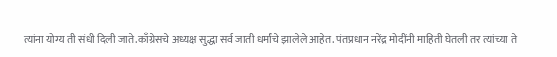त्यांना योग्य ती संधी दिली जाते.काँग्रेसचे अध्यक्ष सुद्धा सर्व जाती धर्मांचे झालेले आहेत. पंतप्रधान नरेंद्र मोदींनी माहिती घेतली तर त्यांच्या ते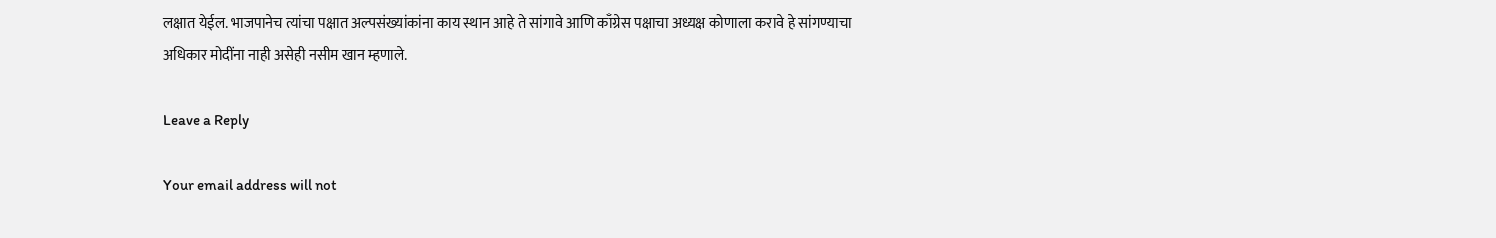लक्षात येईल. भाजपानेच त्यांचा पक्षात अल्पसंख्यांकांना काय स्थान आहे ते सांगावे आणि काँग्रेस पक्षाचा अध्यक्ष कोणाला करावे हे सांगण्याचा अधिकार मोदींना नाही असेही नसीम खान म्हणाले.

Leave a Reply

Your email address will not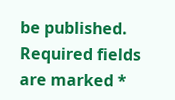be published. Required fields are marked *